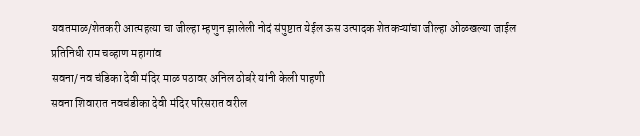यवतमाळ/शेतकरी आत्महत्या चा जील्हा म्हणुन झालेली नोदं संपुष्टात येईल ऊस उत्पादक शेतकऱ्यांचा जील्हा ओळखल्या जाईल
प्रतिनिधी राम चव्हाण महागांव
सवना/ नव चंडिका देवी मंदिर माळ पठावर अनिल ठोबंरे यांनी केली पाहणी
सवना शिवारात नवचंडीका देवी मंदिर परिसरात वरील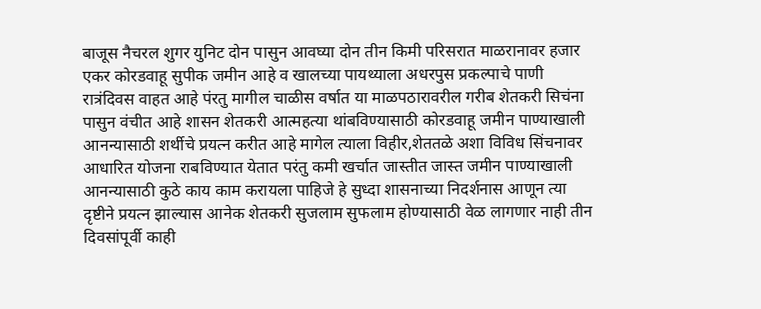बाजूस नैचरल शुगर युनिट दोन पासुन आवघ्या दोन तीन किमी परिसरात माळरानावर हजार एकर कोरडवाहू सुपीक जमीन आहे व खालच्या पायथ्याला अधरपुस प्रकल्पाचे पाणी रात्रंदिवस वाहत आहे पंरतु मागील चाळीस वर्षात या माळपठारावरील गरीब शेतकरी सिचंना पासुन वंचीत आहे शासन शेतकरी आत्महत्या थांबविण्यासाठी कोरडवाहू जमीन पाण्याखाली आनन्यासाठी शर्थीचे प्रयत्न करीत आहे मागेल त्याला विहीर,शेततळे अशा विविध सिंचनावर आधारित योजना राबविण्यात येतात परंतु कमी खर्चात जास्तीत जास्त जमीन पाण्याखाली आनन्यासाठी कुठे काय काम करायला पाहिजे हे सुध्दा शासनाच्या निदर्शनास आणून त्या दृष्टीने प्रयत्न झाल्यास आनेक शेतकरी सुजलाम सुफलाम होण्यासाठी वेळ लागणार नाही तीन दिवसांपूर्वी काही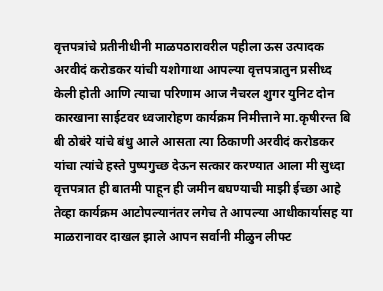वृत्तपत्रांचे प्रतीनीधीनी माळपठारावरील पहीला ऊस उत्पादक अरवीदं करोडकर यांची यशोगाथा आपल्या वृत्तपत्रातुन प्रसीध्द केली होती आणि त्याचा परिणाम आज नैचरल शुगर युनिट दोन कारखाना साईटवर ध्वजारोहण कार्यक्रम निमीत्ताने मा.कृषीरन्त बि बी ठोबंरे यांचे बंधु आले आसता त्या ठिकाणी अरवीदं करोडकर यांचा त्यांचे हस्ते पुष्पगुच्छ देऊन सत्कार करण्यात आला मी सुध्दा वृत्तपत्रात ही बातमी पाहून ही जमीन बघण्याची माझी ईच्छा आहे तेव्हा कार्यक्रम आटोपल्यानंतर लगेच ते आपल्या आधीकार्यासह या माळरानावर दाखल झाले आपन सर्वानी मीळुन लीफ्ट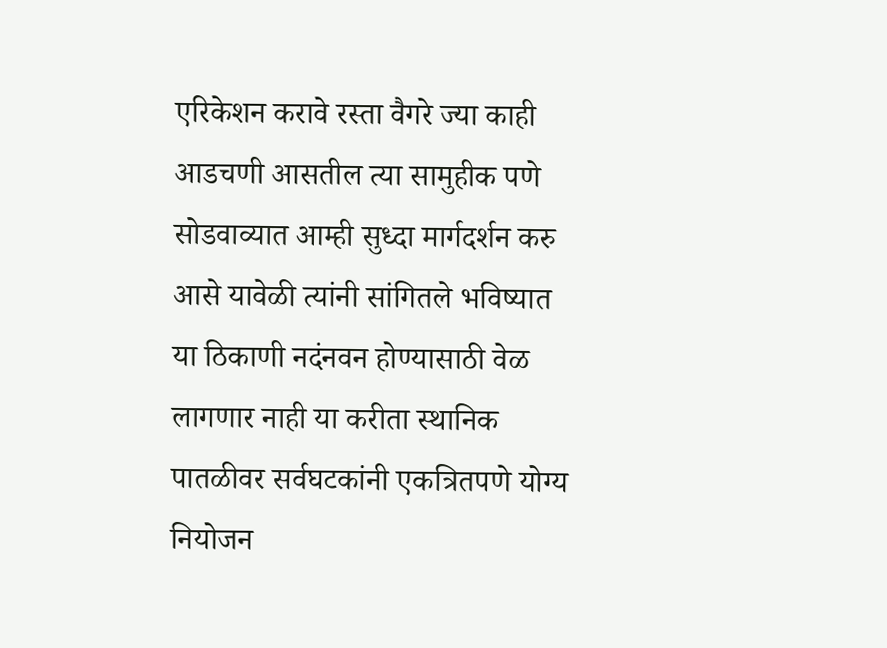एरिकेशन करावे रस्ता वैगरे ज्या काही आडचणी आसतील त्या सामुहीक पणे सोडवाव्यात आम्ही सुध्दा मार्गदर्शन करु आसे यावेळी त्यांनी सांगितले भविष्यात या ठिकाणी नदंनवन होण्यासाठी वेळ लागणार नाही या करीता स्थानिक पातळीवर सर्वघटकांनी एकत्रितपणे योग्य नियोजन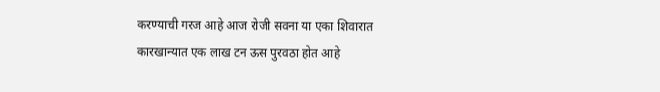करण्याची गरज आहे आज रोजी सवना या एका शिवारात कारखान्यात एक लाख टन ऊस पुरवठा होत आहे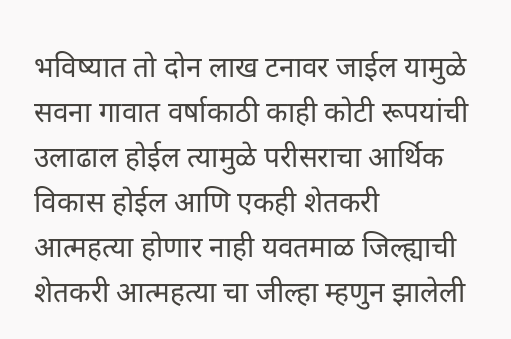भविष्यात तो दोन लाख टनावर जाईल यामुळे सवना गावात वर्षाकाठी काही कोटी रूपयांची उलाढाल होईल त्यामुळे परीसराचा आर्थिक विकास होईल आणि एकही शेतकरी आत्महत्या होणार नाही यवतमाळ जिल्ह्याची शेतकरी आत्महत्या चा जील्हा म्हणुन झालेली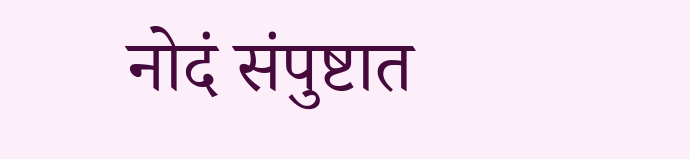नोदं संपुष्टात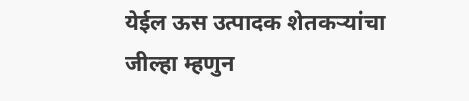येईल ऊस उत्पादक शेतकऱ्यांचा जील्हा म्हणुन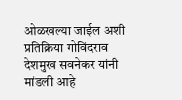ओळखल्या जाईल अशी प्रतिक्रिया गोविंदराव देशमुख सवनेकर यांनी मांडली आहे